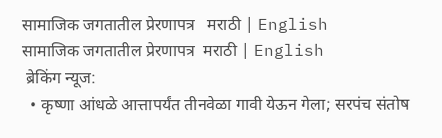सामाजिक जगतातील प्रेरणापत्र   मराठी | English
सामाजिक जगतातील प्रेरणापत्र  मराठी | English
 ब्रेकिंग न्यूज:
  • कृष्णा आंधळे आत्तापर्यंत तीनवेळा गावी येऊन गेला; सरपंच संतोष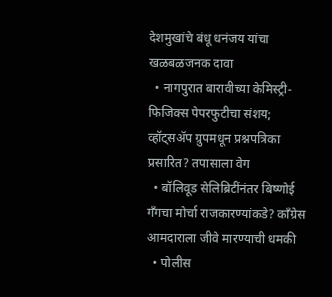देशमुखांचे बंधू धनंजय यांचा खळबळजनक दावा
  • नागपुरात बारावीच्या केमिस्ट्री-फिजिक्स पेपरफुटीचा संशय; व्हॉट्सॲप ग्रुपमधून प्रश्नपत्रिका प्रसारित? तपासाला वेग
  • बॉलिवूड सेलिब्रिटींनंतर बिष्णोई गँगचा मोर्चा राजकारण्यांकडे? काँग्रेस आमदाराला जीवे मारण्याची धमकी
  • पोलीस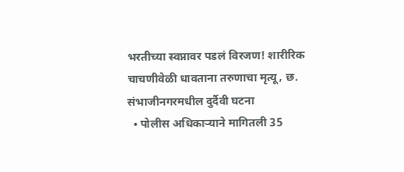भरतीच्या स्वप्नावर पडलं विरजण! शारीरिक चाचणीवेळी धावताना तरुणाचा मृत्यू, छ. संभाजीनगरमधील दुर्दैवी घटना
  • पोलीस अधिकाऱ्याने मागितली 35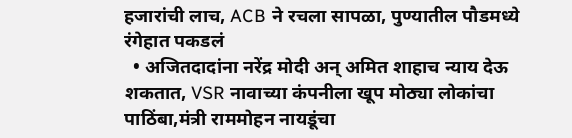हजारांची लाच, ACB ने रचला सापळा, पुण्यातील पौडमध्ये रंगेहात पकडलं
  • अजितदादांना नरेंद्र मोदी अन् अमित शाहाच न्याय देऊ शकतात, VSR नावाच्या कंपनीला खूप मोठ्या लोकांचा पाठिंबा,मंत्री राममोहन नायडूंचा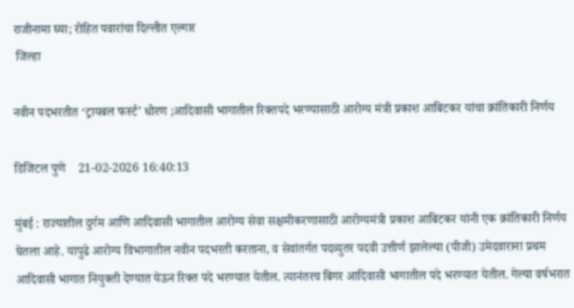राजीनामा घ्या; रोहित पवारांचा दिल्लीत एल्गार
 जिल्हा

नवीन पदभरतीत ‘ट्रायबल फर्स्ट’ धोरण ;आदिवासी भागातील रिक्तपदे भरण्यासाठी आरोग्य मंत्री प्रकाश आबिटकर यांचा क्रांतिकारी निर्णय

डिजिटल पुणे    21-02-2026 16:40:13

मुंबई : राज्यातील दुर्गम आणि आदिवासी भागातील आरोग्य सेवा सक्षमीकरणासाठी आरोग्यमंत्री प्रकाश आबिटकर यांनी एक क्रांतिकारी निर्णय घेतला आहे. यापुढे आरोग्य विभागातील नवीन पदभरती करताना, व सेवांतर्गत पदव्युतर पदवी उत्तीर्ण झालेल्या (पीजी) उमेदवाराना प्रथम आदिवासी भागात नियुक्ती देण्यात येऊन रिक्त पदे भरण्यात येतील. त्यानंतरच बिगर आदिवासी भागातील पदे भरण्यात येतील. गेल्या वर्षभरात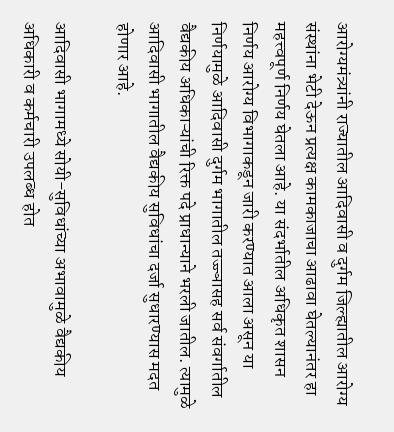आरोग्यमंत्र्यांनी राज्यातील आदिवासी व दुर्गम जिल्ह्यातील आरोग्य संस्थांना भेटी देऊन प्रत्यक्ष कामकाजाचा आढावा घेतल्यानंतर हा महत्त्वपूर्ण निर्णय घेतला आहे. या संदर्भातील अधिकृत शासन निर्णय आरोग्य विभागाकडून जारी करण्यात आला असून या निर्णयामुळे आदिवासी दुर्गम भागातील तज्ज्ञासह सर्व संवर्गातील वैद्यकीय अधिकाऱ्यांची रिक्त पदे प्राधान्याने भरली जातील. त्यामुळे आदिवासी भागातील वैद्यकीय सुविधांचा दर्जा सुधारण्यास मदत होणार आहे.

आदिवासी भागामध्ये सोयी-सुविधांच्या अभावामुळे वैद्यकीय अधिकारी व कर्मचारी उपलब्ध होत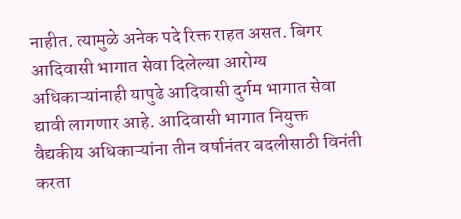नाहीत. त्यामुळे अनेक पदे रिक्त राहत असत. बिगर आदिवासी भागात सेवा दिलेल्या आरोग्य अधिकाऱ्यांनाही यापुढे आदिवासी दुर्गम भागात सेवा द्यावी लागणार आहे. आदिवासी भागात नियुक्त वैद्यकीय अधिकाऱ्यांना तीन वर्षानंतर बदलीसाठी विनंती करता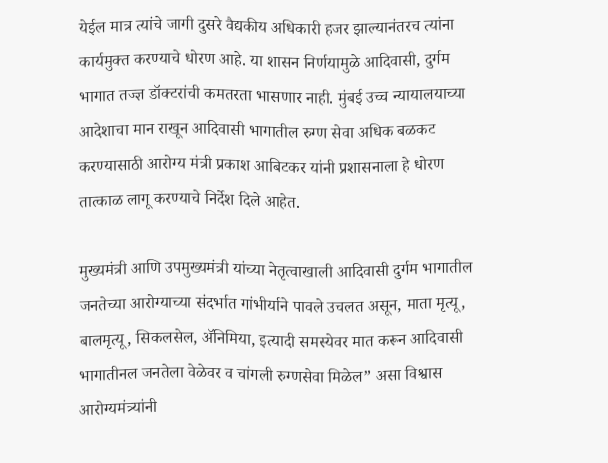येईल मात्र त्यांचे जागी दुसरे वैद्यकीय अधिकारी हजर झाल्यानंतरच त्यांना कार्यमुक्त करण्याचे धोरण आहे. या शासन निर्णयामुळे आदिवासी, दुर्गम भागात तज्ज्ञ डॉक्टरांची कमतरता भासणार नाही. मुंबई उच्च न्यायालयाच्या आदेशाचा मान राखून आदिवासी भागातील रुग्ण सेवा अधिक बळकट करण्यासाठी आरोग्य मंत्री प्रकाश आबिटकर यांनी प्रशासनाला हे धोरण तात्काळ लागू करण्याचे निर्देश दिले आहेत.

मुख्यमंत्री आणि उपमुख्यमंत्री यांच्या नेतृत्वाखाली आदिवासी दुर्गम भागातील जनतेच्या आरोग्याच्या संदर्भात गांभीर्याने पावले उचलत असून, माता मृत्यू, बालमृत्यू, सिकलसेल, ॲनिमिया, इत्यादी समस्येवर मात करून आदिवासी भागातीनल जनतेला वेळेवर व चांगली रुग्णसेवा मिळेल” असा विश्वास आरोग्यमंत्र्यांनी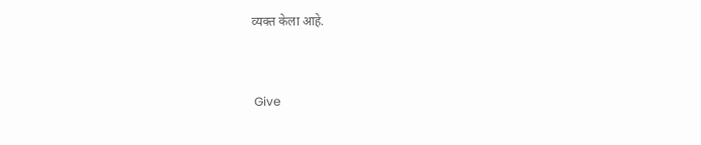व्यक्त केला आहे.


 Give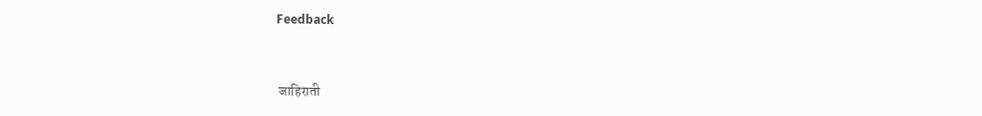Feedback



 जाहिराती